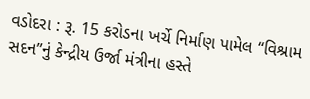વડોદરા : રૂ. 15 કરોડના ખર્ચે નિર્માણ પામેલ “વિશ્રામ સદન”નું કેન્દ્રીય ઉર્જા મંત્રીના હસ્તે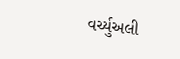વર્ચ્યુઅલી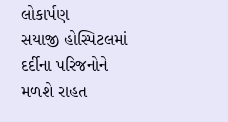લોકાર્પણ
સયાજી હોસ્પિટલમાં દર્દીના પરિજનોને મળશે રાહત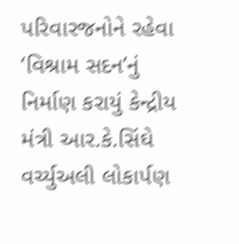પરિવારજનોને રહેવા ‘વિશ્રામ સદન’નું નિર્માણ કરાયું કેન્દ્રીય મંત્રી આર.કે.સિંઘે વર્ચ્યુઅલી લોકાર્પણ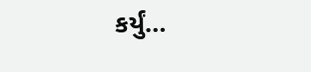કર્યું…